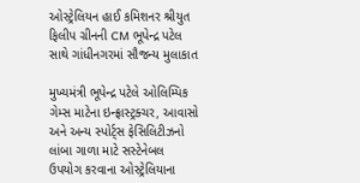ઓસ્ટ્રેલિયન હાઈ કમિશનર શ્રીયુત ફિલીપ ગ્રીનની CM ભૂપેન્દ્ર પટેલ સાથે ગાંધીનગરમાં સૌજન્ય મુલાકાત

મુખ્યમંત્રી ભૂપેન્દ્ર પટેલે ઓલિમ્પિક ગેમ્સ માટેના ઇન્ફ્રાસ્ટ્રક્ચર, આવાસો અને અન્ય સ્પોર્ટ્સ ફેસિલિટીઝનો લાંબા ગાળા માટે સસ્ટેનેબલ ઉપયોગ કરવાના ઓસ્ટ્રેલિયાના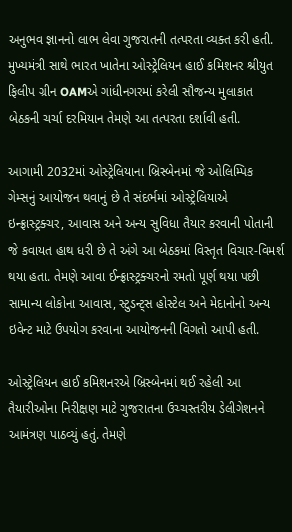અનુભવ જ્ઞાનનો લાભ લેવા ગુજરાતની તત્પરતા વ્યક્ત કરી હતી. મુખ્યમંત્રી સાથે ભારત ખાતેના ઓસ્ટ્રેલિયન હાઈ કમિશનર શ્રીયુત ફિલીપ ગ્રીન OAMએ ગાંધીનગરમાં કરેલી સૌજન્ય મુલાકાત બેઠકની ચર્ચા દરમિયાન તેમણે આ તત્પરતા દર્શાવી હતી.

આગામી 2032માં ઓસ્ટ્રેલિયાના બ્રિસ્બેનમાં જે ઓલિમ્પિક ગેમ્સનું આયોજન થવાનું છે તે સંદર્ભમાં ઓસ્ટ્રેલિયાએ ઇન્ફ્રાસ્ટ્રક્ચર, આવાસ અને અન્ય સુવિધા તૈયાર કરવાની પોતાની જે કવાયત હાથ ધરી છે તે અંગે આ બેઠકમાં વિસ્તૃત વિચાર-વિમર્શ થયા હતા. તેમણે આવા ઈન્ફ્રાસ્ટ્રક્ચરનો રમતો પૂર્ણ થયા પછી સામાન્ય લોકોના આવાસ, સ્ટુડન્ટ્સ હોસ્ટેલ અને મેદાનોનો અન્ય ઇવેન્ટ માટે ઉપયોગ કરવાના આયોજનની વિગતો આપી હતી.

ઓસ્ટ્રેલિયન હાઈ કમિશનરએ બ્રિસ્બેનમાં થઈ રહેલી આ તૈયારીઓના નિરીક્ષણ માટે ગુજરાતના ઉચ્ચસ્તરીય ડેલીગેશનને આમંત્રણ પાઠવ્યું હતું. તેમણે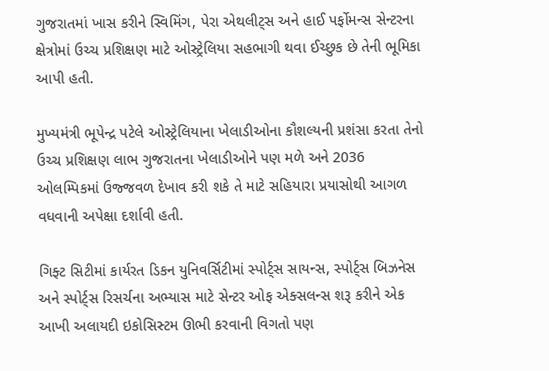ગુજરાતમાં ખાસ કરીને સ્વિમિંગ, પેરા એથલીટ્સ અને હાઈ પર્ફોમન્સ સેન્ટરના ક્ષેત્રોમાં ઉચ્ચ પ્રશિક્ષણ માટે ઓસ્ટ્રેલિયા સહભાગી થવા ઈચ્છુક છે તેની ભૂમિકા આપી હતી.

મુખ્યમંત્રી ભૂપેન્દ્ર પટેલે ઓસ્ટ્રેલિયાના ખેલાડીઓના કૌશલ્યની પ્રશંસા કરતા તેનો ઉચ્ચ પ્રશિક્ષણ લાભ ગુજરાતના ખેલાડીઓને પણ મળે અને 2036 ઓલમ્પિકમાં ઉજ્જવળ દેખાવ કરી શકે તે માટે સહિયારા પ્રયાસોથી આગળ વધવાની અપેક્ષા દર્શાવી હતી.

ગિફ્ટ સિટીમાં કાર્યરત ડિકન યુનિવર્સિટીમાં સ્પોર્ટ્સ સાયન્સ, સ્પોર્ટ્સ બિઝનેસ અને સ્પોર્ટ્સ રિસર્ચના અભ્યાસ માટે સેન્ટર ઓફ એક્સલન્સ શરૂ કરીને એક આખી અલાયદી ઇકોસિસ્ટમ ઊભી કરવાની વિગતો પણ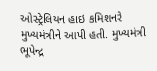ઓસ્ટ્રેલિયન હાઇ કમિશનરે મુખ્યમંત્રીને આપી હતી. મુખ્યમંત્રી ભૂપેન્દ્ર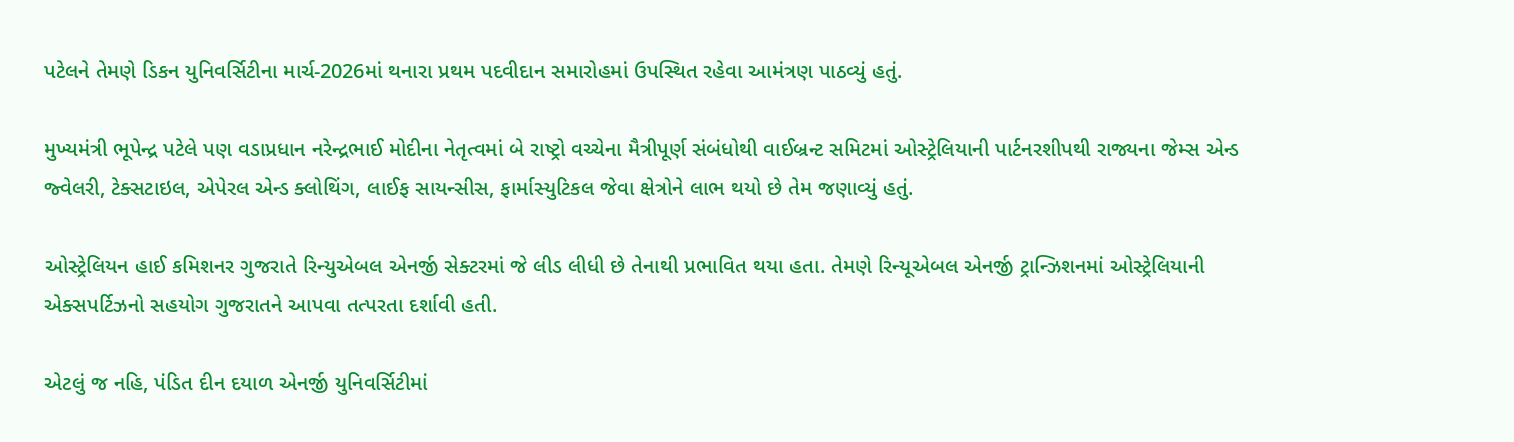પટેલને તેમણે ડિકન યુનિવર્સિટીના માર્ચ-2026માં થનારા પ્રથમ પદવીદાન સમારોહમાં ઉપસ્થિત રહેવા આમંત્રણ પાઠવ્યું હતું.

મુખ્યમંત્રી ભૂપેન્દ્ર પટેલે પણ વડાપ્રધાન નરેન્દ્રભાઈ મોદીના નેતૃત્વમાં બે રાષ્ટ્રો વચ્ચેના મૈત્રીપૂર્ણ સંબંધોથી વાઈબ્રન્ટ સમિટમાં ઓસ્ટ્રેલિયાની પાર્ટનરશીપથી રાજ્યના જેમ્સ એન્ડ જ્વેલરી, ટેક્સટાઇલ, એપેરલ એન્ડ ક્લોથિંગ, લાઈફ સાયન્સીસ, ફાર્માસ્યુટિકલ જેવા ક્ષેત્રોને લાભ થયો છે તેમ જણાવ્યું હતું.

ઓસ્ટ્રેલિયન હાઈ કમિશનર ગુજરાતે રિન્યુએબલ એનર્જી સેક્ટરમાં જે લીડ લીધી છે તેનાથી પ્રભાવિત થયા હતા. તેમણે રિન્યૂએબલ એનર્જી ટ્રાન્ઝિશનમાં ઓસ્ટ્રેલિયાની એક્સપર્ટિઝનો સહયોગ ગુજરાતને આપવા તત્પરતા દર્શાવી હતી.

એટલું જ નહિ, પંડિત દીન દયાળ એનર્જી યુનિવર્સિટીમાં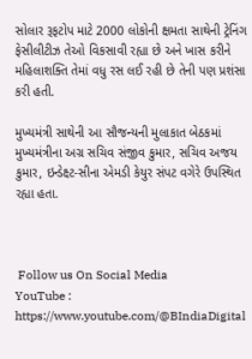સોલાર રૂફટોપ માટે 2000 લોકોની ક્ષમતા સાથેની ટ્રેનિંગ ફેસીલીટીઝ તેઓ વિકસાવી રહ્યા છે અને ખાસ કરીને મહિલાશક્તિ તેમાં વધુ રસ લઈ રહી છે તેની પણ પ્રશંસા કરી હતી.

મુખ્યમંત્રી સાથેની આ સૌજન્યની મુલાકાત બેઠકમાં મુખ્યમંત્રીના અગ્ર સચિવ સંજીવ કુમાર, સચિવ અજય કુમાર, ઇન્ડેક્ષ્ટ-સીના એમડી કેયુર સંપટ વગેરે ઉપસ્થિત રહ્યા હતા.



 Follow us On Social Media
YouTube : https://www.youtube.com/@BIndiaDigital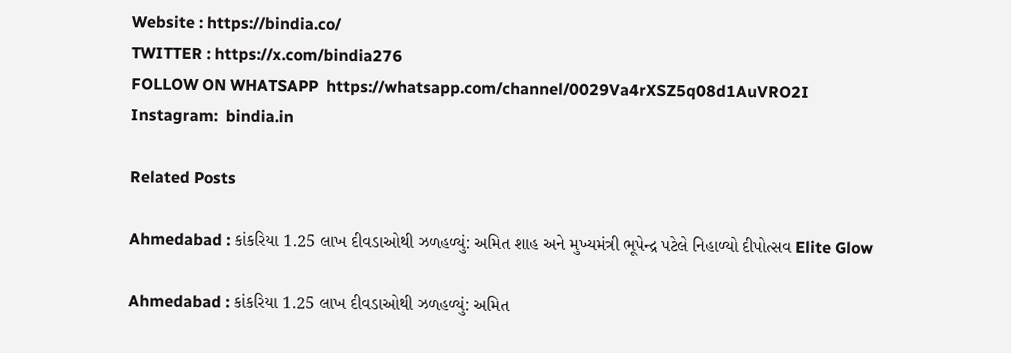Website : https://bindia.co/
TWITTER : https://x.com/bindia276
FOLLOW ON WHATSAPP  https://whatsapp.com/channel/0029Va4rXSZ5q08d1AuVRO2I
Instagram:  bindia.in

Related Posts

Ahmedabad : કાંકરિયા 1.25 લાખ દીવડાઓથી ઝળહળ્યું: અમિત શાહ અને મુખ્યમંત્રી ભૂપેન્દ્ર પટેલે નિહાળ્યો દીપોત્સવ Elite Glow

Ahmedabad : કાંકરિયા 1.25 લાખ દીવડાઓથી ઝળહળ્યું: અમિત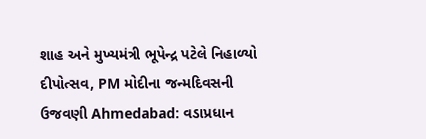શાહ અને મુખ્યમંત્રી ભૂપેન્દ્ર પટેલે નિહાળ્યો દીપોત્સવ, PM મોદીના જન્મદિવસની ઉજવણી Ahmedabad: વડાપ્રધાન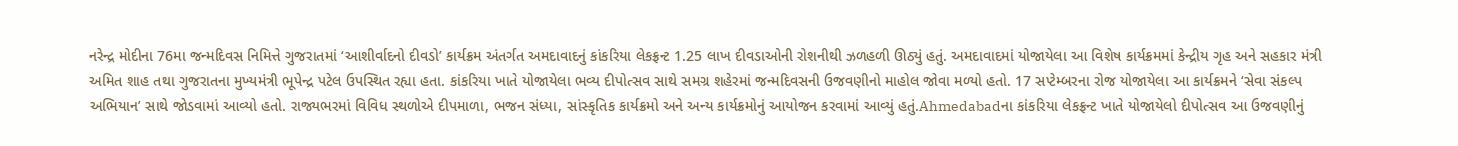નરેન્દ્ર મોદીના 76મા જન્મદિવસ નિમિત્તે ગુજરાતમાં ‘આશીર્વાદનો દીવડો’ કાર્યક્રમ અંતર્ગત અમદાવાદનું કાંકરિયા લેકફ્રન્ટ 1.25 લાખ દીવડાઓની રોશનીથી ઝળહળી ઊઠ્યું હતું. અમદાવાદમાં યોજાયેલા આ વિશેષ કાર્યક્રમમાં કેન્દ્રીય ગૃહ અને સહકાર મંત્રી અમિત શાહ તથા ગુજરાતના મુખ્યમંત્રી ભૂપેન્દ્ર પટેલ ઉપસ્થિત રહ્યા હતા. કાંકરિયા ખાતે યોજાયેલા ભવ્ય દીપોત્સવ સાથે સમગ્ર શહેરમાં જન્મદિવસની ઉજવણીનો માહોલ જોવા મળ્યો હતો. 17 સપ્ટેમ્બરના રોજ યોજાયેલા આ કાર્યક્રમને ‘સેવા સંકલ્પ અભિયાન’ સાથે જોડવામાં આવ્યો હતો. રાજ્યભરમાં વિવિધ સ્થળોએ દીપમાળા, ભજન સંધ્યા, સાંસ્કૃતિક કાર્યક્રમો અને અન્ય કાર્યક્રમોનું આયોજન કરવામાં આવ્યું હતું.Ahmedabadના કાંકરિયા લેકફ્રન્ટ ખાતે યોજાયેલો દીપોત્સવ આ ઉજવણીનું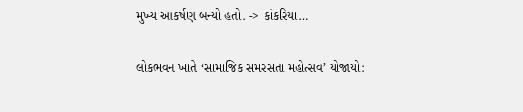મુખ્ય આકર્ષણ બન્યો હતો. -> કાંકરિયા…

લોકભવન ખાતે ‘સામાજિક સમરસતા મહોત્સવ’ યોજાયો: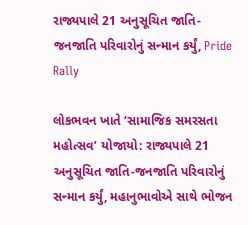રાજ્યપાલે 21 અનુસૂચિત જાતિ-જનજાતિ પરિવારોનું સન્માન કર્યું, Pride Rally

લોકભવન ખાતે ‘સામાજિક સમરસતા મહોત્સવ’ યોજાયો: રાજ્યપાલે 21 અનુસૂચિત જાતિ-જનજાતિ પરિવારોનું સન્માન કર્યું, મહાનુભાવોએ સાથે ભોજન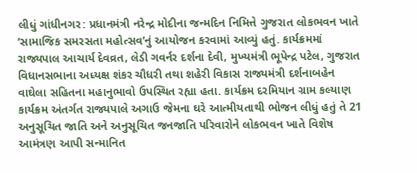લીધું ગાંધીનગર: પ્રધાનમંત્રી નરેન્દ્ર મોદીના જન્મદિન નિમિત્તે ગુજરાત લોકભવન ખાતે ‘સામાજિક સમરસતા મહોત્સવ’નું આયોજન કરવામાં આવ્યું હતું. કાર્યક્રમમાં રાજ્યપાલ આચાર્ય દેવવ્રત, લેડી ગવર્નર દર્શના દેવી, મુખ્યમંત્રી ભૂપેન્દ્ર પટેલ, ગુજરાત વિધાનસભાના અધ્યક્ષ શંકર ચૌધરી તથા શહેરી વિકાસ રાજ્યમંત્રી દર્શનાબહેન વાઘેલા સહિતના મહાનુભાવો ઉપસ્થિત રહ્યા હતા. કાર્યક્રમ દરમિયાન ગ્રામ કલ્યાણ કાર્યક્રમ અંતર્ગત રાજ્યપાલે અગાઉ જેમના ઘરે આત્મીયતાથી ભોજન લીધું હતું તે 21 અનુસૂચિત જાતિ અને અનુસૂચિત જનજાતિ પરિવારોને લોકભવન ખાતે વિશેષ આમંત્રણ આપી સન્માનિત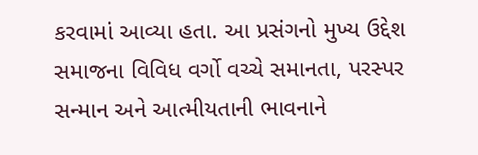કરવામાં આવ્યા હતા. આ પ્રસંગનો મુખ્ય ઉદ્દેશ સમાજના વિવિધ વર્ગો વચ્ચે સમાનતા, પરસ્પર સન્માન અને આત્મીયતાની ભાવનાને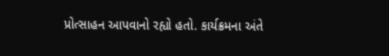પ્રોત્સાહન આપવાનો રહ્યો હતો. કાર્યક્રમના અંતે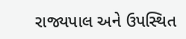રાજ્યપાલ અને ઉપસ્થિત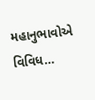મહાનુભાવોએ વિવિધ…